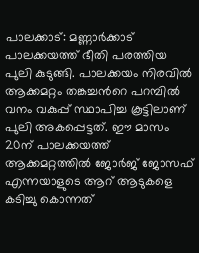പാലക്കാട്: മണ്ണാർക്കാട് പാലക്കയത്ത് ഭീതി പരത്തിയ പുലി കുടുങ്ങി. പാലക്കയം നിരവിൽ ആക്കമറ്റം തങ്കച്ചന്‍റെ പറമ്പിൽ വനം വകുപ്പ് സ്ഥാപിച്ച കൂട്ടിലാണ് പുലി അകപ്പെട്ടത്. ഈ മാസം 20ന് പാലക്കയത്ത് ആക്കമറ്റത്തിൽ ജോർജ് ജോസഫ് എന്നയാളുടെ ആറ് ആടുകളെ കടിച്ചു കൊന്നത്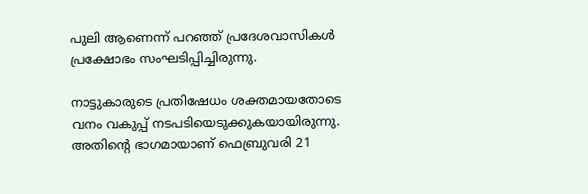പുലി ആണെന്ന് പറഞ്ഞ് പ്രദേശവാസികൾ പ്രക്ഷോഭം സംഘടിപ്പിച്ചിരുന്നു.

നാട്ടുകാരുടെ പ്രതിഷേധം ശക്തമായതോടെ വനം വകുപ്പ് നടപടിയെടുക്കുകയായിരുന്നു. അതിന്‍റെ ഭാഗമായാണ് ഫെബ്രുവരി 21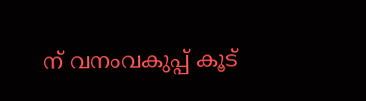ന് വനംവകുപ്പ് കൂട്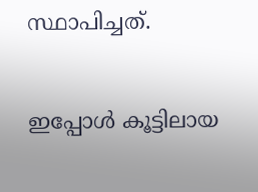സ്ഥാപിച്ചത്.

ഇപ്പോൾ കൂട്ടിലായ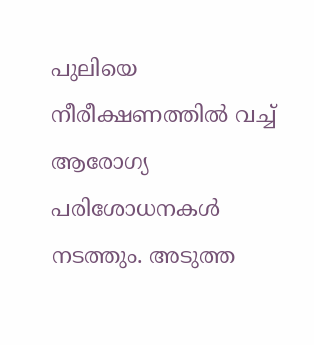പുലിയെ നീരീക്ഷണത്തിൽ വച്ച് ആരോഗ്യ പരിശോധനകൾ നടത്തും. അടുത്ത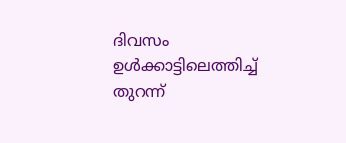ദിവസം ഉൾക്കാട്ടിലെത്തിച്ച് തുറന്ന്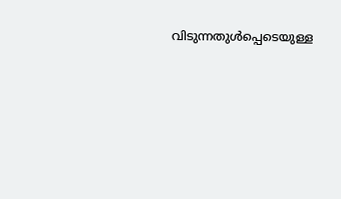വിടുന്നതുൾപ്പെടെയുള്ള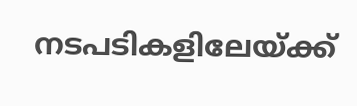നടപടികളിലേയ്ക്ക്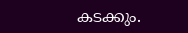കടക്കും.